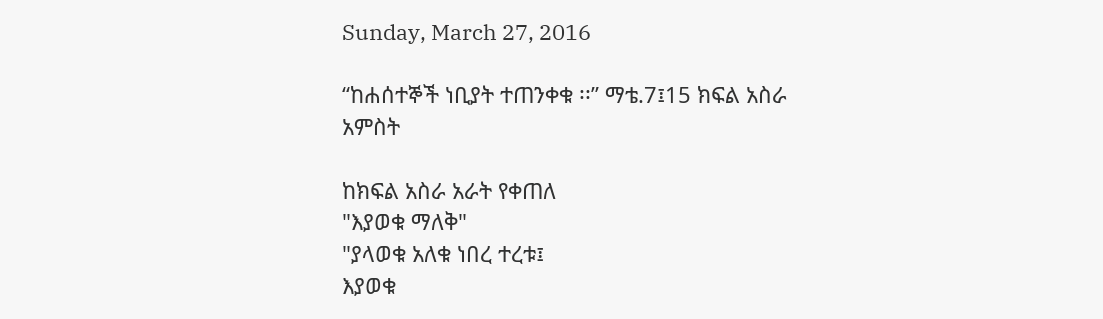Sunday, March 27, 2016

“ከሐሰተኞች ነቢያት ተጠንቀቁ ፡፡” ማቴ.7፤15 ክፍል አስራ አምስት

ከክፍል አስራ አራት የቀጠለ
"እያወቁ ማለቅ"
"ያላወቁ አለቁ ነበረ ተረቱ፤
እያወቁ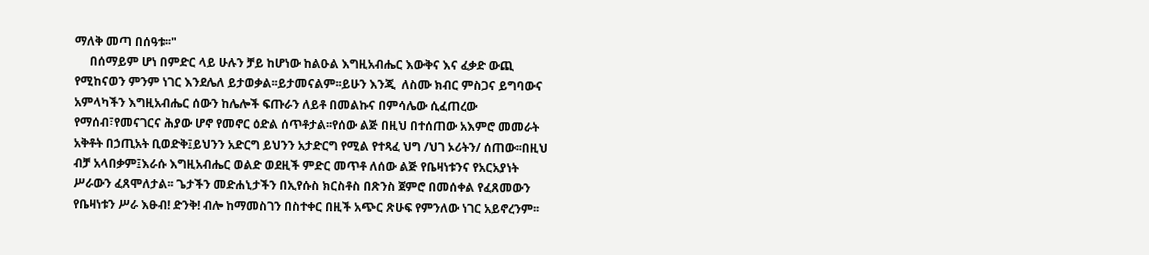ማለቅ መጣ በሰዓቱ፡፡"
     በሰማይም ሆነ በምድር ላይ ሁሉን ቻይ ከሆነው ከልዑል እግዚአብሔር እውቅና እና ፈቃድ ውጪ የሚከናወን ምንም ነገር እንደሌለ ይታወቃል፡፡ይታመናልም፡፡ይሁን እንጂ  ለስሙ ክብር ምስጋና ይግባውና አምላካችን እግዚአብሔር ሰውን ከሌሎች ፍጡራን ለይቶ በመልኩና በምሳሌው ሲፈጠረው የማሰብ፣የመናገርና ሕያው ሆኖ የመኖር ዕድል ሰጥቶታል፡፡የሰው ልጅ በዚህ በተሰጠው አእምሮ መመራት አቅቶት በኃጢአት ቢወድቅ፤ይህንን አድርግ ይህንን አታድርግ የሚል የተጻፈ ህግ /ህገ ኦሪትን/ ሰጠው፡፡በዚህ ብቻ አላበቃም፤እራሱ እግዚአብሔር ወልድ ወደዚች ምድር መጥቶ ለሰው ልጅ የቤዛነቱንና የአርአያነት ሥራውን ፈጸሞለታል፡፡ ጌታችን መድሐኒታችን በኢየሱስ ክርስቶስ በጽንስ ጀምሮ በመሰቀል የፈጸመውን የቤዛነቱን ሥራ እፁብ! ድንቅ! ብሎ ከማመስገን በስተቀር በዚች አጭር ጽሁፍ የምንለው ነገር አይኖረንም፡፡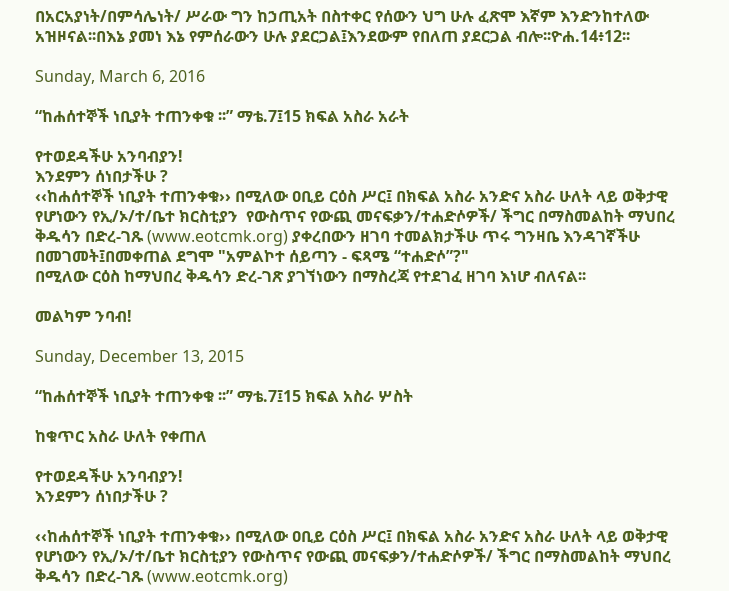በአርአያነት/በምሳሌነት/ ሥራው ግን ከኃጢአት በስተቀር የሰውን ህግ ሁሉ ፈጽሞ እኛም እንድንከተለው አዝዞናል፡፡በእኔ ያመነ እኔ የምሰራውን ሁሉ ያደርጋል፤እንደውም የበለጠ ያደርጋል ብሎ፡፡ዮሐ.14፥12፡፡

Sunday, March 6, 2016

“ከሐሰተኞች ነቢያት ተጠንቀቁ ፡፡” ማቴ.7፤15 ክፍል አስራ አራት

የተወደዳችሁ አንባብያን!
እንደምን ሰነበታችሁ ?
‹‹ከሐሰተኞች ነቢያት ተጠንቀቁ›› በሚለው ዐቢይ ርዕስ ሥር፤ በክፍል አስራ አንድና አስራ ሁለት ላይ ወቅታዊ የሆነውን የኢ/ኦ/ተ/ቤተ ክርስቲያን  የውስጥና የውጪ መናፍቃን/ተሐድሶዎች/ ችግር በማስመልከት ማህበረ ቅዱሳን በድረ-ገጹ (www.eotcmk.org) ያቀረበውን ዘገባ ተመልክታችሁ ጥሩ ግንዛቤ እንዳገኛችሁ በመገመት፤በመቀጠል ደግሞ "አምልኮተ ሰይጣን - ፍጻሜ “ተሐድሶ”?"
በሚለው ርዕስ ከማህበረ ቅዱሳን ድረ-ገጽ ያገኘነውን በማስረጃ የተደገፈ ዘገባ እነሆ ብለናል፡፡

መልካም ንባብ!

Sunday, December 13, 2015

“ከሐሰተኞች ነቢያት ተጠንቀቁ ፡፡” ማቴ.7፤15 ክፍል አስራ ሦስት

ከቁጥር አስራ ሁለት የቀጠለ

የተወደዳችሁ አንባብያን!
እንደምን ሰነበታችሁ ?

‹‹ከሐሰተኞች ነቢያት ተጠንቀቁ›› በሚለው ዐቢይ ርዕስ ሥር፤ በክፍል አስራ አንድና አስራ ሁለት ላይ ወቅታዊ የሆነውን የኢ/ኦ/ተ/ቤተ ክርስቲያን የውስጥና የውጪ መናፍቃን/ተሐድሶዎች/ ችግር በማስመልከት ማህበረ ቅዱሳን በድረ-ገጹ (www.eotcmk.org)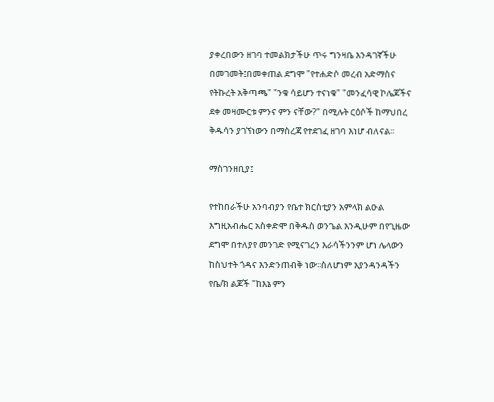ያቀረበውን ዘገባ ተመልክታችሁ ጥሩ ግንዛቤ እንዳገኛችሁ በመገመት፤በመቀጠል ደግሞ "የተሐድሶ መረብ አድማስና የትኩረት አቅጣጫ" "ንቁ ሳይሆን ተናነቁ" "መንፈሳዊ ኮሌጆችና ደቀ መዛሙርቱ ምንና ምን ናቸው?" በሚሉት ርዕሶች ከማህበረ ቅዱሳን ያገኘነውን በማስረጃ የተደገፈ ዘገባ እነሆ ብለናል፡፡

ማስገንዘቢያ፤

የተከበራችሁ አንባብያን የቤተ ክርስቲያን አምላክ ልዑል እግዚአብሔር አስቀድሞ በቅዱስ ወንጌል እንዲሁም በየጊዜው ደግሞ በተለያየ መንገድ የሚናገረን እራሳችንንም ሆነ ሌላውን ከስህተት ጎዳና እንድንጠብቅ ነው፡፡ስለሆነም እያንዳንዳችን የቤ/ክ ልጆች "ከእኔ ምን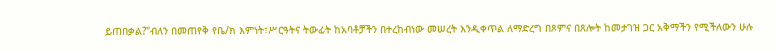ይጠበቃል?"ብለን በመጠየቅ የቤ/ክ እምነት፣ሥርዓትና ትውፊት ከአባቶቻችን በተረከብነው መሠረት እንዲቀጥል ለማድረግ በጾምና በጸሎት ከመታገዝ ጋር አቅማችን የሚችለውን ሁሉ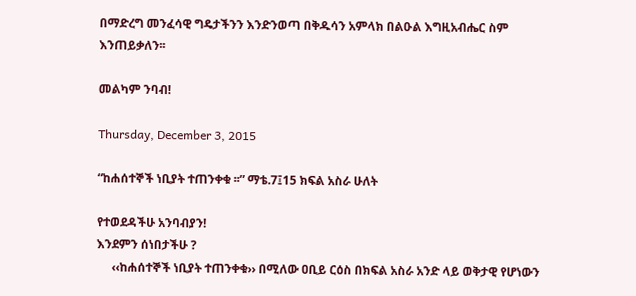በማድረግ መንፈሳዊ ግዴታችንን እንድንወጣ በቅዱሳን አምላክ በልዑል እግዚአብሔር ስም እንጠይቃለን፡፡

መልካም ንባብ!

Thursday, December 3, 2015

“ከሐሰተኞች ነቢያት ተጠንቀቁ ፡፡” ማቴ.7፤15 ክፍል አስራ ሁለት

የተወደዳችሁ አንባብያን!
እንደምን ሰነበታችሁ ?
     ‹‹ከሐሰተኞች ነቢያት ተጠንቀቁ›› በሚለው ዐቢይ ርዕስ በክፍል አስራ አንድ ላይ ወቅታዊ የሆነውን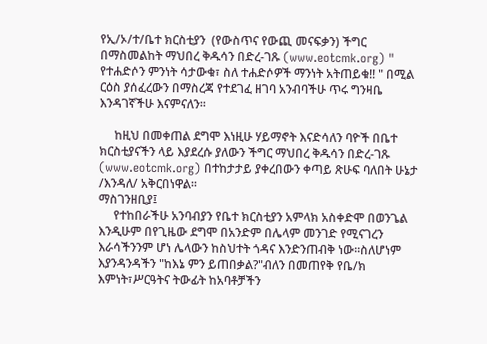የኢ/ኦ/ተ/ቤተ ክርስቲያን  (የውስጥና የውጪ መናፍቃን) ችግር በማስመልከት ማህበረ ቅዱሳን በድረ-ገጹ (www.eotcmk.org) " የተሐድሶን ምንነት ሳታውቁ፣ ስለ ተሐድሶዎች ማንነት አትጠይቁ!! " በሚል ርዕስ ያሰፈረውን በማስረጃ የተደገፈ ዘገባ አንብባችሁ ጥሩ ግንዛቤ እንዳገኛችሁ እናምናለን፡፡

     ከዚህ በመቀጠል ደግሞ እነዚሁ ሃይማኖት እናድሳለን ባዮች በቤተ ክርስቲያናችን ላይ እያደረሱ ያለውን ችግር ማህበረ ቅዱሳን በድረ-ገጹ (www.eotcmk.org) በተከታታይ ያቀረበውን ቀጣይ ጽሁፍ ባለበት ሁኔታ /እንዳለ/ አቅርበነዋል፡፡
ማስገንዘቢያ፤
     የተከበራችሁ አንባብያን የቤተ ክርስቲያን አምላክ አስቀድሞ በወንጌል እንዲሁም በየጊዜው ደግሞ በአንድም በሌላም መንገድ የሚናገረን እራሳችንንም ሆነ ሌላውን ከስህተት ጎዳና እንድንጠብቅ ነው፡፡ስለሆነም እያንዳንዳችን "ከእኔ ምን ይጠበቃል?"ብለን በመጠየቅ የቤ/ክ እምነት፣ሥርዓትና ትውፊት ከአባቶቻችን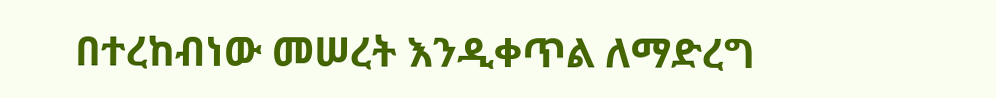በተረከብነው መሠረት እንዲቀጥል ለማድረግ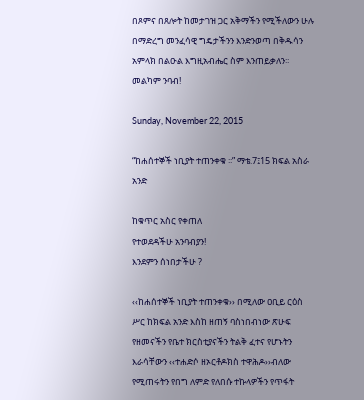በጾምና በጸሎት ከመታገዝ ጋር አቅማችን የሚችለውን ሁሉ በማድረግ መንፈሳዊ ግዴታችንን እንድንወጣ በቅዱሳን አምላክ በልዑል እግዚአብሔር ስም እንጠይቃለን፡፡
መልካም ንባብ!

Sunday, November 22, 2015

“ከሐሰተኞች ነቢያት ተጠንቀቁ ፡፡” ማቴ.7፤15 ክፍል አስራ አንድ

ከቁጥር አስር የቀጠለ
የተወደዳችሁ አንባብያን!
እንደምን ሰነበታችሁ ?

‹‹ከሐሰተኞች ነቢያት ተጠንቀቁ›› በሚለው ዐቢይ ርዕስ ሥር ከክፍል አንድ እስከ ዘጠኝ ባስነበብነው ጽሁፍ የዘመናችን የቤተ ክርስቲያናችን ትልቅ ፈተና የሆኑትን እራሳቸውን ‹‹ተሐድሶ ዘኦርቶዶክስ ተዋሕዶ››ብለው የሚጠሩትን የበግ ለምድ የለበሱ ተኩላዎችን የጥፋት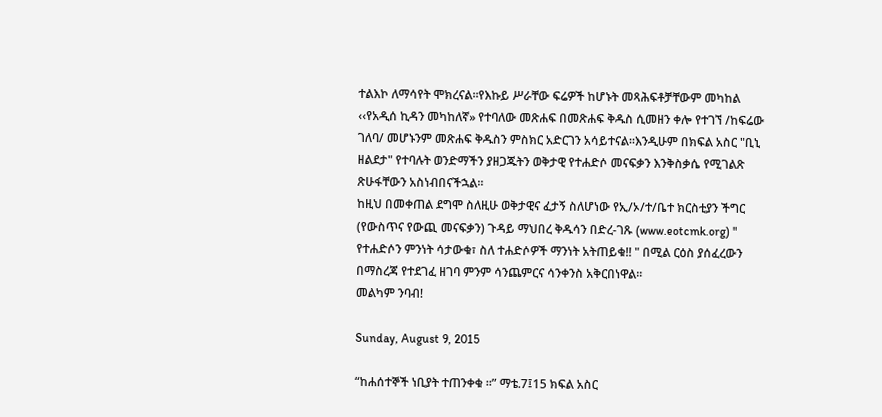ተልእኮ ለማሳየት ሞክረናል፡፡የእኩይ ሥራቸው ፍሬዎች ከሆኑት መጻሕፍቶቻቸውም መካከል ‹‹የአዲሰ ኪዳን መካከለኛ» የተባለው መጽሐፍ በመጽሐፍ ቅዱስ ሲመዘን ቀሎ የተገኘ /ከፍሬው ገለባ/ መሆኑንም መጽሐፍ ቅዱስን ምስክር አድርገን አሳይተናል፡፡እንዲሁም በክፍል አስር "ቢኒ ዘልደታ" የተባሉት ወንድማችን ያዘጋጁትን ወቅታዊ የተሐድሶ መናፍቃን እንቅስቃሴ የሚገልጽ ጽሁፋቸውን አስነብበናችኋል፡፡
ከዚህ በመቀጠል ደግሞ ስለዚሁ ወቅታዊና ፈታኝ ስለሆነው የኢ/ኦ/ተ/ቤተ ክርስቲያን ችግር (የውስጥና የውጪ መናፍቃን) ጉዳይ ማህበረ ቅዱሳን በድረ-ገጹ (www.eotcmk.org) " የተሐድሶን ምንነት ሳታውቁ፣ ስለ ተሐድሶዎች ማንነት አትጠይቁ!! " በሚል ርዕስ ያሰፈረውን በማስረጃ የተደገፈ ዘገባ ምንም ሳንጨምርና ሳንቀንስ አቅርበነዋል፡፡
መልካም ንባብ!

Sunday, August 9, 2015

“ከሐሰተኞች ነቢያት ተጠንቀቁ ፡፡” ማቴ.7፤15 ክፍል አስር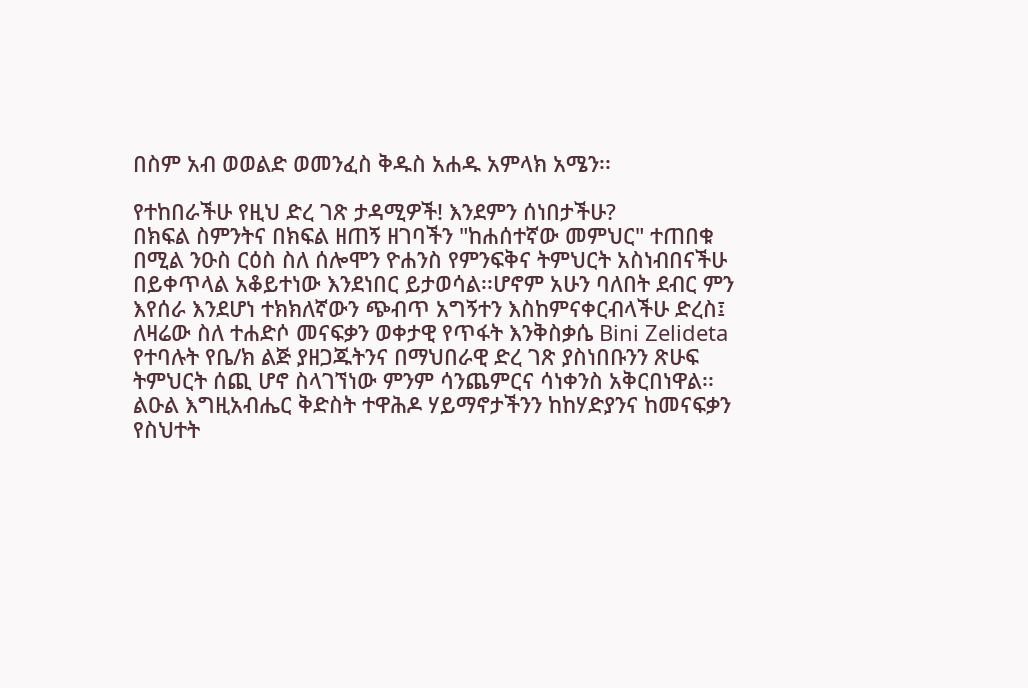በስም አብ ወወልድ ወመንፈስ ቅዱስ አሐዱ አምላክ አሜን፡፡

የተከበራችሁ የዚህ ድረ ገጽ ታዳሚዎች! እንደምን ሰነበታችሁ?
በክፍል ስምንትና በክፍል ዘጠኝ ዘገባችን "ከሐሰተኛው መምህር" ተጠበቁ በሚል ንዑስ ርዕስ ስለ ሰሎሞን ዮሐንስ የምንፍቅና ትምህርት አስነብበናችሁ በይቀጥላል አቆይተነው እንደነበር ይታወሳል፡፡ሆኖም አሁን ባለበት ደብር ምን እየሰራ እንደሆነ ተክክለኛውን ጭብጥ አግኝተን እስከምናቀርብላችሁ ድረስ፤ ለዛሬው ስለ ተሐድሶ መናፍቃን ወቀታዊ የጥፋት እንቅስቃሴ Bini Zelideta የተባሉት የቤ/ክ ልጅ ያዘጋጁትንና በማህበራዊ ድረ ገጽ ያስነበቡንን ጽሁፍ ትምህርት ሰጪ ሆኖ ስላገኘነው ምንም ሳንጨምርና ሳነቀንስ አቅርበነዋል፡፡
ልዑል እግዚአብሔር ቅድስት ተዋሕዶ ሃይማኖታችንን ከከሃድያንና ከመናፍቃን የስህተት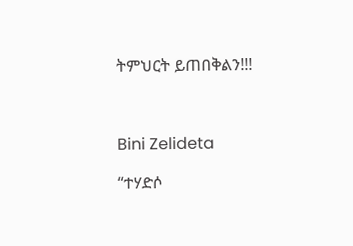ትምህርት ይጠበቅልን!!!



Bini Zelideta

“ተሃድሶ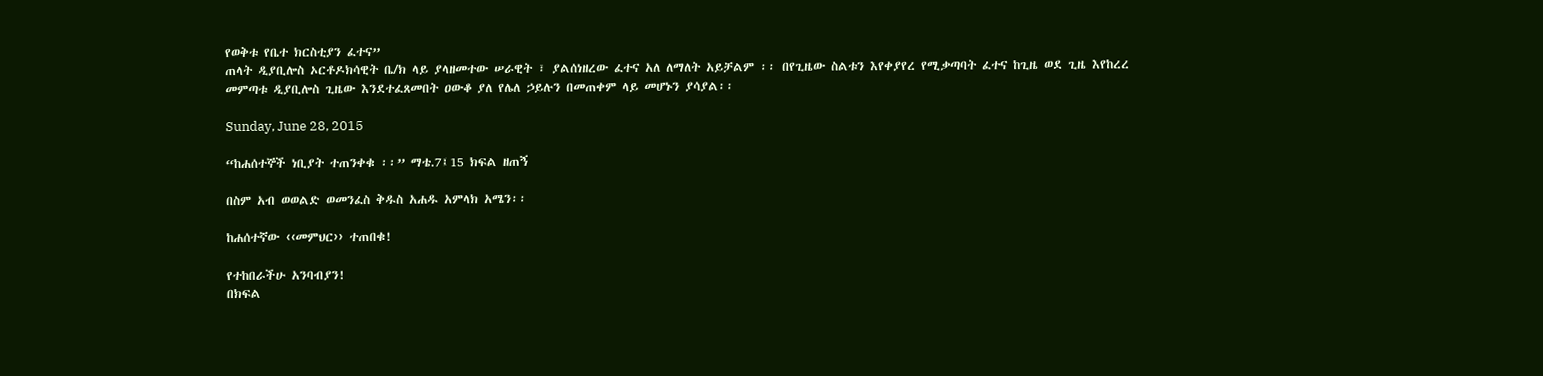የወቅቱ የቤተ ክርስቲያን ፈተና”
ጠላት ዲያቢሎስ ኦርቶዶክሳዊት ቤ/ክ ላይ ያላዘመተው ሠራዊት ፣ ያልሰነዘረው ፈተና አለ ለማለት አይቻልም ፡፡ በየጊዜው ስልቱን እየቀያየረ የሚቃጣባት ፈተና ከጊዜ ወደ ጊዜ እየከረረ መምጣቱ ዲያቢሎስ ጊዜው እንደተፈጸመበት ዐውቆ ያለ የሌለ ኃይሉን በመጠቀም ላይ መሆኑን ያሳያል፡፡

Sunday, June 28, 2015

“ከሐሰተኞች ነቢያት ተጠንቀቁ ፡፡” ማቴ.7፤15 ክፍል ዘጠኝ

በስም አብ ወወልድ ወመንፈስ ቅዱስ አሐዱ አምላክ አሜን፡፡

ከሐሰተኛው ‹‹መምህር›› ተጠበቁ!

የተከበራችሁ አንባብያን!
በክፍል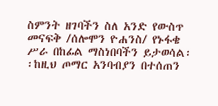ስምንት ዘገባችን ስለ አንድ የውስጥ መናፍቅ /ሰሎሞን ዮሐንስ/ የኑፋቄ ሥራ በከፊል ማስነበባችን ይታወሳል፡፡ከዚህ ጦማር አንባብያን በተሰጠን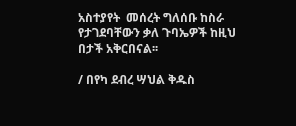አስተያየት  መሰረት ግለሰቡ ከስራ የታገደባቸውን ቃለ ጉባኤዎች ከዚህ በታች አቅርበናል፡፡

/ በየካ ደብረ ሣህል ቅዱስ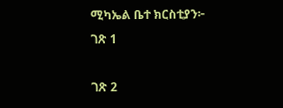ሚካኤል ቤተ ክርስቲያን፦
ገጽ 1

ገጽ 2